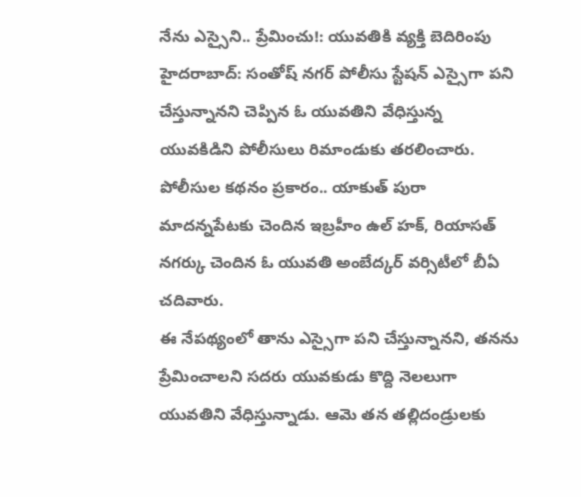నేను ఎస్సైని.. ప్రేమించు!: యువతికి వ్యక్తి బెదిరింపు
హైదరాబాద్: సంతోష్ నగర్ పోలీసు స్టేషన్ ఎస్సైగా పని చేస్తున్నానని చెప్పిన ఓ యువతిని వేధిస్తున్న యువకిడిని పోలీసులు రిమాండుకు తరలించారు. పోలీసుల కథనం ప్రకారం.. యాకుత్ పురా మాదన్నపేటకు చెందిన ఇబ్రహీం ఉల్ హక్, రియాసత్ నగర్కు చెందిన ఓ యువతి అంబేద్కర్ వర్సిటీలో బీఏ చదివారు.
ఈ నేపథ్యంలో తాను ఎస్సైగా పని చేస్తున్నానని, తనను ప్రేమించాలని సదరు యువకుడు కొద్ది నెలలుగా యువతిని వేధిస్తున్నాడు. ఆమె తన తల్లిదండ్రులకు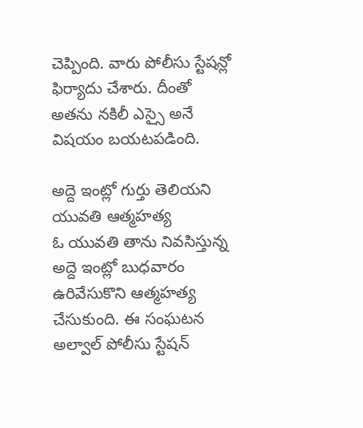చెప్పింది. వారు పోలీసు స్టేషన్లో ఫిర్యాదు చేశారు. దీంతో అతను నకిలీ ఎస్సై అనే విషయం బయటపడింది.

అద్దె ఇంట్లో గుర్తు తెలియని యువతి ఆత్మహత్య
ఓ యువతి తాను నివసిస్తున్న అద్దె ఇంట్లో బుధవారం ఉరివేసుకొని ఆత్మహత్య చేసుకుంది. ఈ సంఘటన అల్వాల్ పోలీసు స్టేషన్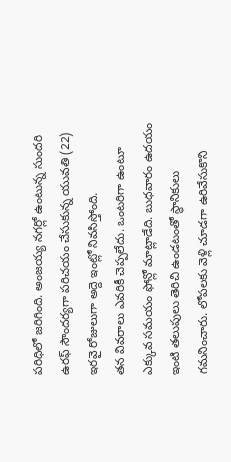పరిధిలో జరిగింది. అంజయ్య నగర్లో ఉంటున్న సుందరి ఉరఫ్ సౌందర్యగా పరిచయం చేసుకున్న యువతి (22) ఇరవై రోజులుగా అద్దె ఇంట్లో నివసిస్తోంది.
తన వివరాలు ఎవరికీ చెప్పలేదు. ఒంటరిగా ఉంటూ ఎక్కువ సమయం ఫోన్లో మాట్లాడేది. బుధవారం ఉదయం ఇంటి తలుపులు తెరిచి ఉండటంతో స్థానికులు గమనించారు. లోపలకు వెళ్లి చూడగా ఉరివేసుకొని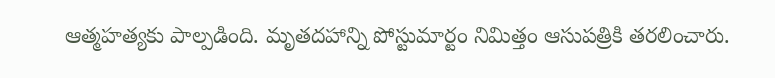ఆత్మహత్యకు పాల్పడింది. మృతదహాన్ని పోస్టుమార్టం నిమిత్తం ఆసుపత్రికి తరలించారు.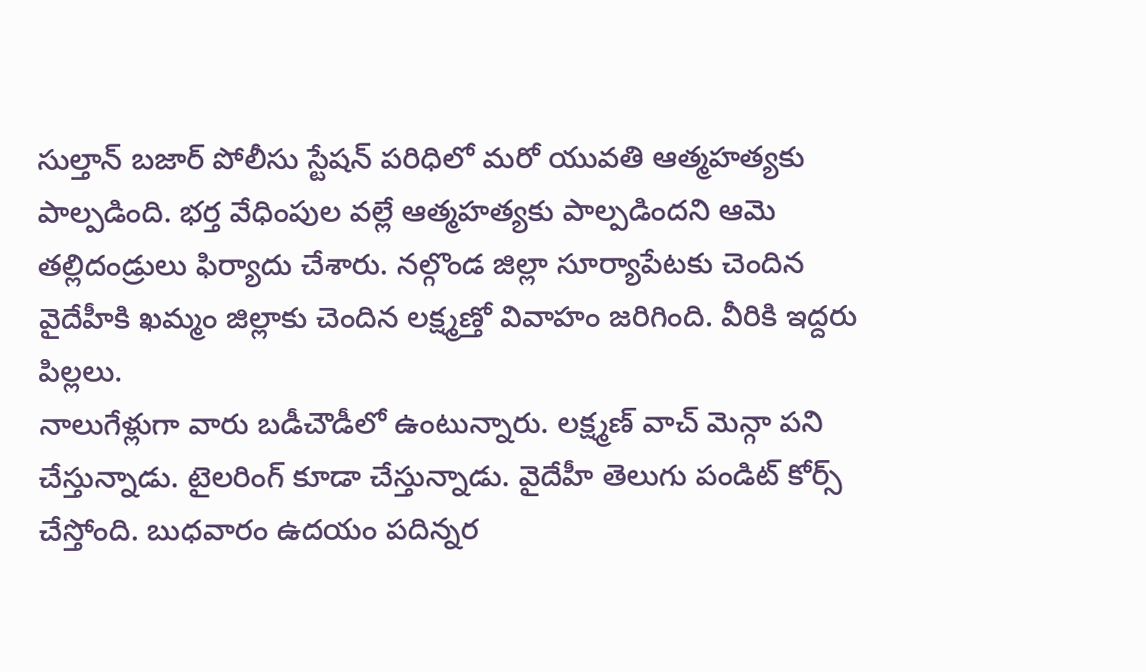సుల్తాన్ బజార్ పోలీసు స్టేషన్ పరిధిలో మరో యువతి ఆత్మహత్యకు పాల్పడింది. భర్త వేధింపుల వల్లే ఆత్మహత్యకు పాల్పడిందని ఆమె తల్లిదండ్రులు ఫిర్యాదు చేశారు. నల్గొండ జిల్లా సూర్యాపేటకు చెందిన వైదేహీకి ఖమ్మం జిల్లాకు చెందిన లక్ష్మణ్తో వివాహం జరిగింది. వీరికి ఇద్దరు పిల్లలు.
నాలుగేళ్లుగా వారు బడీచౌడీలో ఉంటున్నారు. లక్ష్మణ్ వాచ్ మెన్గా పని చేస్తున్నాడు. టైలరింగ్ కూడా చేస్తున్నాడు. వైదేహీ తెలుగు పండిట్ కోర్స్ చేస్తోంది. బుధవారం ఉదయం పదిన్నర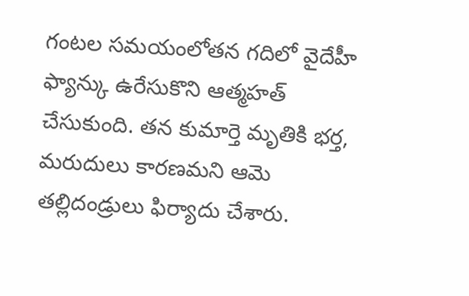గంటల సమయంలోతన గదిలో వైదేహీ ఫ్యాన్కు ఉరేసుకొని ఆత్మహత్ చేసుకుంది. తన కుమార్తె మృతికి భర్త, మరుదులు కారణమని ఆమె తల్లిదండ్రులు ఫిర్యాదు చేశారు.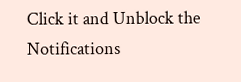Click it and Unblock the Notifications